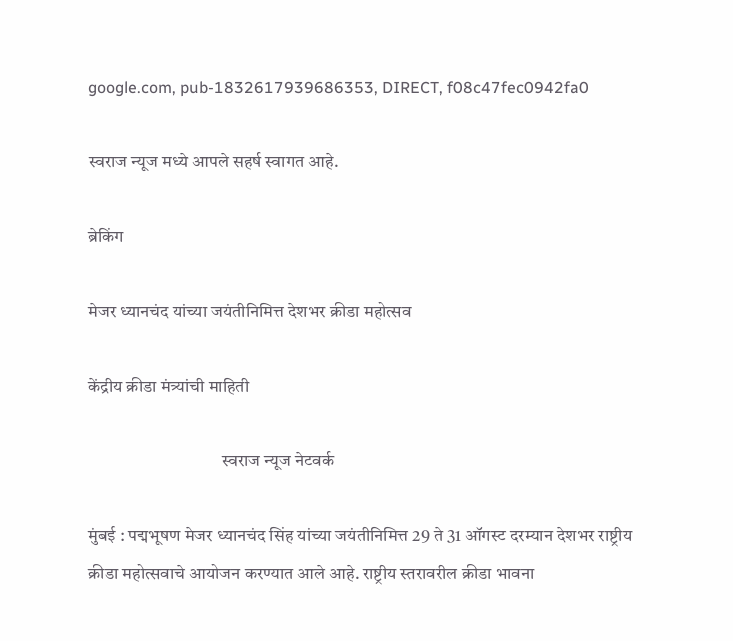google.com, pub-1832617939686353, DIRECT, f08c47fec0942fa0

स्वराज न्यूज मध्ये आपले सहर्ष स्वागत आहे.

ब्रेकिंग

मेजर ध्यानचंद यांच्या जयंतीनिमित्त देशभर क्रीडा महोत्सव

केंद्रीय क्रीडा मंत्र्यांची माहिती

                                      स्वराज न्यूज नेटवर्क

मुंबई : पद्मभूषण मेजर ध्यानचंद सिंह यांच्या जयंतीनिमित्त 29 ते 31 ऑगस्ट दरम्यान देशभर राष्ट्रीय क्रीडा महोत्सवाचे आयोजन करण्यात आले आहे. राष्ट्रीय स्तरावरील क्रीडा भावना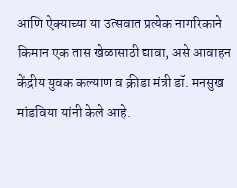आणि ऐक्याच्या या उत्सवात प्रत्येक नागरिकाने किमान एक तास खेळासाठी द्यावा, असे आवाहन केंद्रीय युवक कल्याण व क्रीडा मंत्री डॉ. मनसुख मांडविया यांनी केले आहे.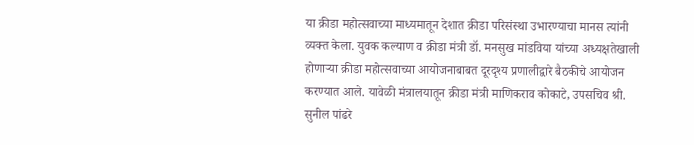या क्रीडा महोत्सवाच्या माध्यमातून देशात क्रीडा परिसंस्था उभारण्याचा मानस त्यांनी व्यक्त केला. युवक कल्याण व क्रीडा मंत्री डॉ. मनसुख मांडविया यांच्या अध्यक्षतेखाली होणाऱ्या क्रीडा महोत्सवाच्या आयोजनाबाबत दूरदृश्य प्रणालीद्वारे बैठकीचे आयोजन करण्यात आले. यावेळी मंत्रालयातून क्रीडा मंत्री माणिकराव कोकाटे, उपसचिव श्री. सुनील पांढरे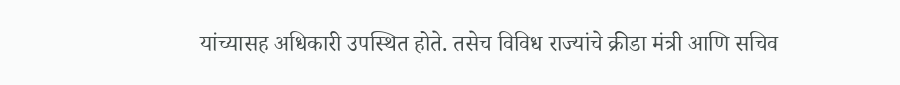यांच्यासह अधिकारी उपस्थित होते. तसेच विविध राज्यांचे क्रीडा मंत्री आणि सचिव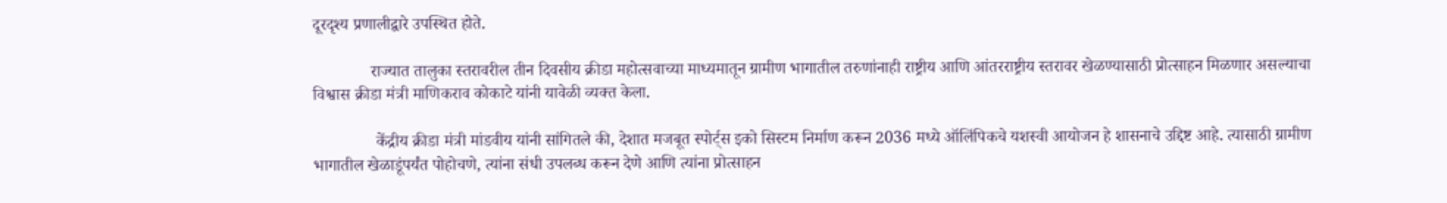दूरदृश्य प्रणालीद्वारे उपस्थित होते.

              राज्यात तालुका स्तरावरील तीन दिवसीय क्रीडा महोत्सवाच्या माध्यमातून ग्रामीण भागातील तरुणांनाही राष्ट्रीय आणि आंतरराष्ट्रीय स्तरावर खेळण्यासाठी प्रोत्साहन मिळणार असल्याचा विश्वास क्रीडा मंत्री माणिकराव कोकाटे यांनी यावेळी व्यक्त केला.

               केंद्रीय क्रीडा मंत्री मांडवीय यांनी सांगितले की, देशात मजबूत स्पोर्ट्स इको सिस्टम निर्माण करून 2036 मध्ये ऑलिंपिकचे यशस्वी आयोजन हे शासनाचे उद्दिष्ट आहे. त्यासाठी ग्रामीण भागातील खेळाडूंपर्यंत पोहोचणे, त्यांना संधी उपलब्ध करून देणे आणि त्यांना प्रोत्साहन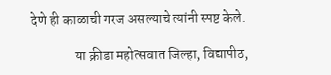देणे ही काळाची गरज असल्याचे त्यांनी स्पष्ट केले.

                या क्रीडा महोत्सवात जिल्हा, विद्यापीठ,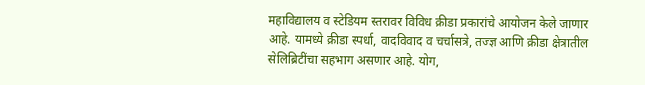महाविद्यालय व स्टेडियम स्तरावर विविध क्रीडा प्रकारांचे आयोजन केले जाणार आहे. यामध्ये क्रीडा स्पर्धा, वादविवाद व चर्चासत्रे, तज्ज्ञ आणि क्रीडा क्षेत्रातील सेलिब्रिटींचा सहभाग असणार आहे. योग,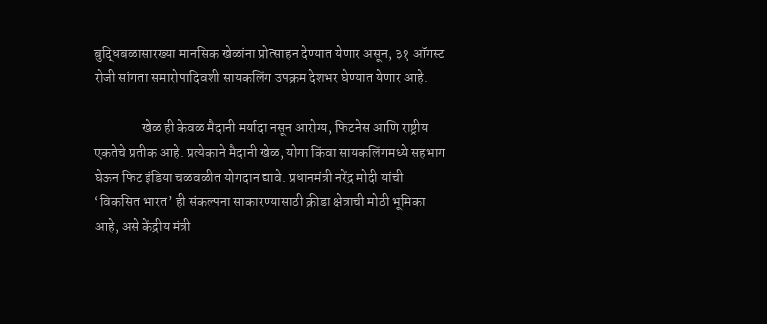बुद्धिबळासारख्या मानसिक खेळांना प्रोत्साहन देण्यात येणार असून, ३१ ऑगस्ट रोजी सांगता समारोपादिवशी सायकलिंग उपक्रम देशभर घेण्यात येणार आहे.

                 खेळ ही केवळ मैदानी मर्यादा नसून आरोग्य, फिटनेस आणि राष्ट्रीय एकतेचे प्रतीक आहे. प्रत्येकाने मैदानी खेळ, योगा किंवा सायकलिंगमध्ये सहभाग घेऊन फिट इंडिया चळवळीत योगदान द्यावे. प्रधानमंत्री नरेंद्र मोदी यांची ‘विकसित भारत’ ही संकल्पना साकारण्यासाठी क्रीडा क्षेत्राची मोठी भूमिका आहे, असे केंद्रीय मंत्री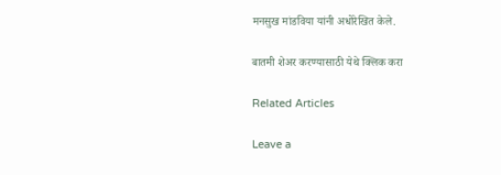मनसुख मांडविया यांनी अधोरेखित केले.

बातमी शेअर करण्यासाठी येथे क्लिक करा

Related Articles

Leave a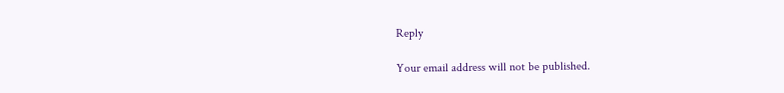Reply

Your email address will not be published.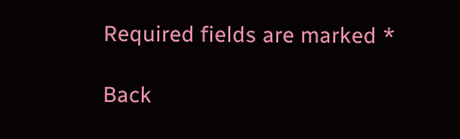Required fields are marked *

Back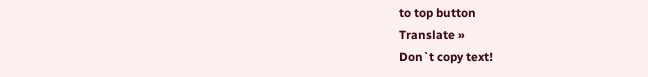to top button
Translate »
Don`t copy text!